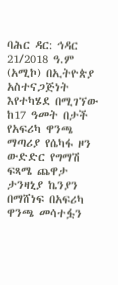ባሕር ዳር: ኅዳር 21/2018 ዓ.ም (አሚኮ) በኢትዮጵያ አስተናጋጅነት እየተካሄደ በሚገኘው ከ17 ዓመት በታች የአፍሪካ ዋንጫ ማጣሪያ የሴካፋ ዞን ውድድር የግማሽ ፍጻሜ ጨዋታ ታንዛኒያ ኬንያን በማሸነፍ በአፍሪካ ዋንጫ መሳተፏን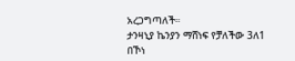አረጋግጣለች።
ታንዛኒያ ኬንያን ማሸነፍ የቻለችው 3ለ1 በኾነ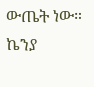ውጤት ነው።
ኬንያ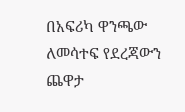በአፍሪካ ዋንጫው ለመሳተፍ የደረጃውን ጨዋታ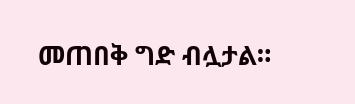መጠበቅ ግድ ብሏታል።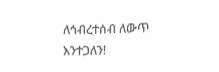ለኅብረተሰብ ለውጥ እንተጋለን!